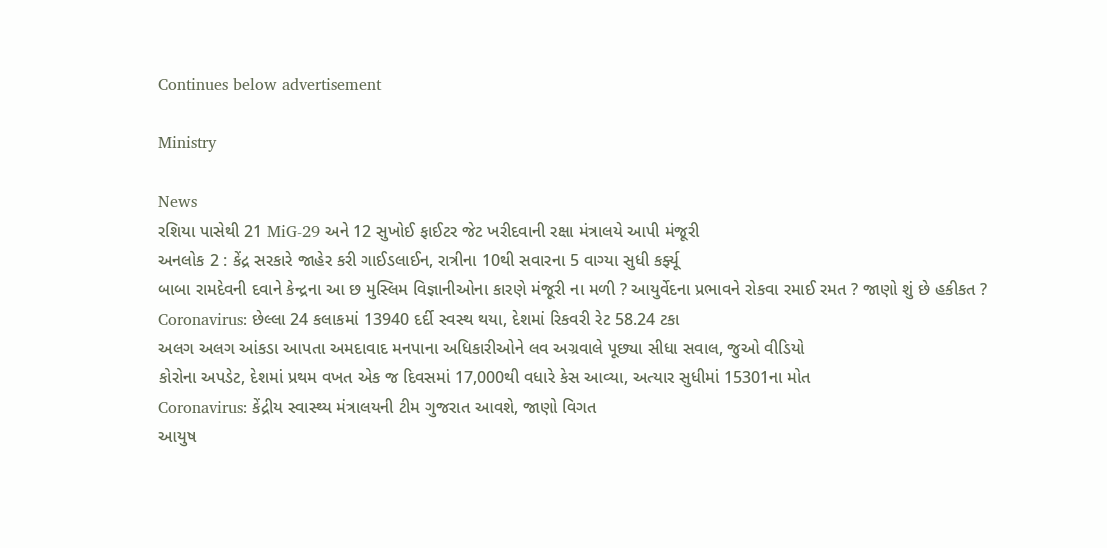Continues below advertisement

Ministry

News
રશિયા પાસેથી 21 MiG-29 અને 12 સુખોઈ ફાઈટર જેટ ખરીદવાની રક્ષા મંત્રાલયે આપી મંજૂરી
અનલોક 2 : કેંદ્ર સરકારે જાહેર કરી ગાઈડલાઈન, રાત્રીના 10થી સવારના 5 વાગ્યા સુધી કર્ફ્યૂ
બાબા રામદેવની દવાને કેન્દ્રના આ છ મુસ્લિમ વિજ્ઞાનીઓના કારણે મંજૂરી ના મળી ? આયુર્વેદના પ્રભાવને રોકવા રમાઈ રમત ? જાણો શું છે હકીકત ?
Coronavirus: છેલ્લા 24 કલાકમાં 13940 દર્દી સ્વસ્થ થયા, દેશમાં રિકવરી રેટ 58.24 ટકા
અલગ અલગ આંકડા આપતા અમદાવાદ મનપાના અધિકારીઓને લવ અગ્રવાલે પૂછ્યા સીધા સવાલ, જુઓ વીડિયો
કોરોના અપડેટ, દેશમાં પ્રથમ વખત એક જ દિવસમાં 17,000થી વધારે કેસ આવ્યા, અત્યાર સુધીમાં 15301ના મોત
Coronavirus: કેંદ્રીય સ્વાસ્થ્ય મંત્રાલયની ટીમ ગુજરાત આવશે, જાણો વિગત
આયુષ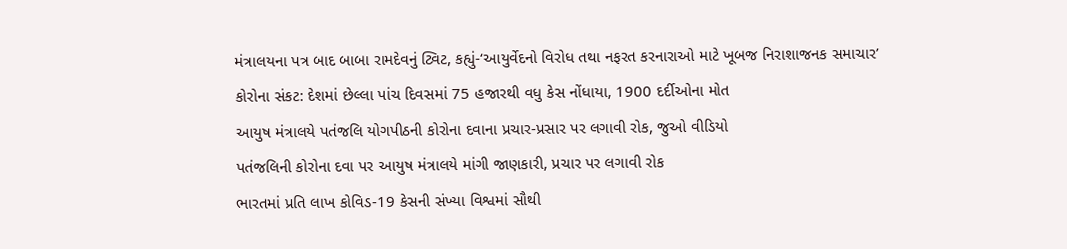મંત્રાલયના પત્ર બાદ બાબા રામદેવનું ટ્વિટ, કહ્યું-‘આયુર્વેદનો વિરોધ તથા નફરત કરનારાઓ માટે ખૂબજ નિરાશાજનક સમાચાર’
કોરોના સંકટ: દેશમાં છેલ્લા પાંચ દિવસમાં 75 હજારથી વધુ કેસ નોંધાયા, 1900 દર્દીઓના મોત
આયુષ મંત્રાલયે પતંજલિ યોગપીઠની કોરોના દવાના પ્રચાર-પ્રસાર પર લગાવી રોક, જુઓ વીડિયો
પતંજલિની કોરોના દવા પર આયુષ મંત્રાલયે માંગી જાણકારી, પ્રચાર પર લગાવી રોક
ભારતમાં પ્રતિ લાખ કોવિડ-19 કેસની સંખ્યા વિશ્વમાં સૌથી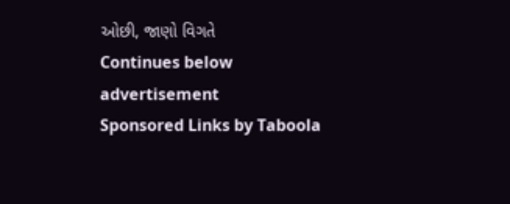ઓછી, જાણો વિગતે
Continues below advertisement
Sponsored Links by Taboola